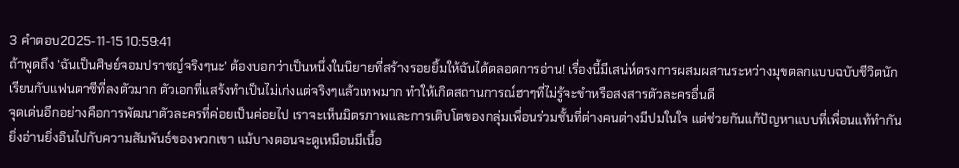3 คำตอบ2025-11-15 10:59:41
ถ้าพูดถึง 'ฉันเป็นศิษย์จอมปราชญ์จริงๆนะ' ต้องบอกว่าเป็นหนึ่งในนิยายที่สร้างรอยยิ้มให้ฉันได้ตลอดการอ่าน! เรื่องนี้มีเสน่ห์ตรงการผสมผสานระหว่างมุขตลกแบบฉบับชีวิตนักเรียนกับแฟนตาซีที่ลงตัวมาก ตัวเอกที่แสร้งทำเป็นไม่เก่งแต่จริงๆแล้วเทพมาก ทำให้เกิดสถานการณ์ฮาๆที่ไม่รู้จะขำหรือสงสารตัวละครอื่นดี
จุดเด่นอีกอย่างคือการพัฒนาตัวละครที่ค่อยเป็นค่อยไป เราจะเห็นมิตรภาพและการเติบโตของกลุ่มเพื่อนร่วมชั้นที่ต่างคนต่างมีปมในใจ แต่ช่วยกันแก้ปัญหาแบบที่เพื่อนแท้ทำกัน ยิ่งอ่านยิ่งอินไปกับความสัมพันธ์ของพวกเขา แม้บางตอนจะดูเหมือนมีเนื้อ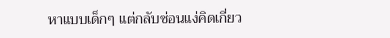หาแบบเด็กๆ แต่กลับซ่อนแง่คิดเกี่ยว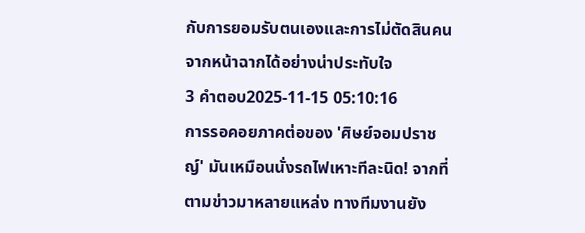กับการยอมรับตนเองและการไม่ตัดสินคนจากหน้าฉากได้อย่างน่าประทับใจ
3 คำตอบ2025-11-15 05:10:16
การรอคอยภาคต่อของ 'ศิษย์จอมปราชญ์' มันเหมือนนั่งรถไฟเหาะทีละนิด! จากที่ตามข่าวมาหลายแหล่ง ทางทีมงานยัง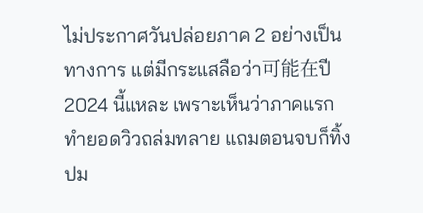ไม่ประกาศวันปล่อยภาค 2 อย่างเป็นทางการ แต่มีกระแสลือว่า可能在ปี 2024 นี้แหละ เพราะเห็นว่าภาคแรกทำยอดวิวถล่มทลาย แถมตอนจบก็ทิ้งปม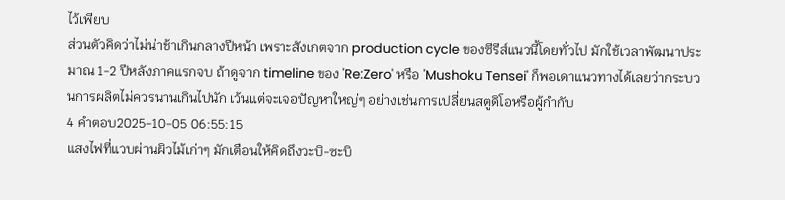ไว้เพียบ
ส่วนตัวคิดว่าไม่น่าช้าเกินกลางปีหน้า เพราะสังเกตจาก production cycle ของซีรีส์แนวนี้โดยทั่วไป มักใช้เวลาพัฒนาประมาณ 1-2 ปีหลังภาคแรกจบ ถ้าดูจาก timeline ของ 'Re:Zero' หรือ 'Mushoku Tensei' ก็พอเดาแนวทางได้เลยว่ากระบวนการผลิตไม่ควรนานเกินไปนัก เว้นแต่จะเจอปัญหาใหญ่ๆ อย่างเช่นการเปลี่ยนสตูดิโอหรือผู้กำกับ
4 คำตอบ2025-10-05 06:55:15
แสงไฟที่แวบผ่านผิวไม้เก่าๆ มักเตือนให้คิดถึงวะบิ-ซะบิ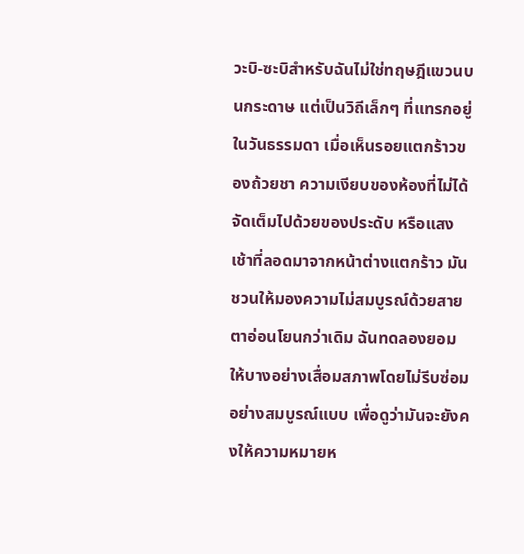วะบิ-ซะบิสำหรับฉันไม่ใช่ทฤษฎีแขวนบนกระดาษ แต่เป็นวิถีเล็กๆ ที่แทรกอยู่ในวันธรรมดา เมื่อเห็นรอยแตกร้าวของถ้วยชา ความเงียบของห้องที่ไม่ได้จัดเต็มไปด้วยของประดับ หรือแสงเช้าที่ลอดมาจากหน้าต่างแตกร้าว มันชวนให้มองความไม่สมบูรณ์ด้วยสายตาอ่อนโยนกว่าเดิม ฉันทดลองยอมให้บางอย่างเสื่อมสภาพโดยไม่รีบซ่อมอย่างสมบูรณ์แบบ เพื่อดูว่ามันจะยังคงให้ความหมายห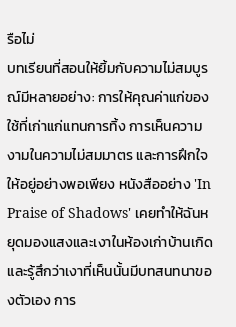รือไม่
บทเรียนที่สอนให้ยิ้มกับความไม่สมบูรณ์มีหลายอย่าง: การให้คุณค่าแก่ของใช้ที่เก่าแก่แทนการทิ้ง การเห็นความงามในความไม่สมมาตร และการฝึกใจให้อยู่อย่างพอเพียง หนังสืออย่าง 'In Praise of Shadows' เคยทำให้ฉันหยุดมองแสงและเงาในห้องเก่าบ้านเกิด และรู้สึกว่าเงาที่เห็นนั้นมีบทสนทนาของตัวเอง การ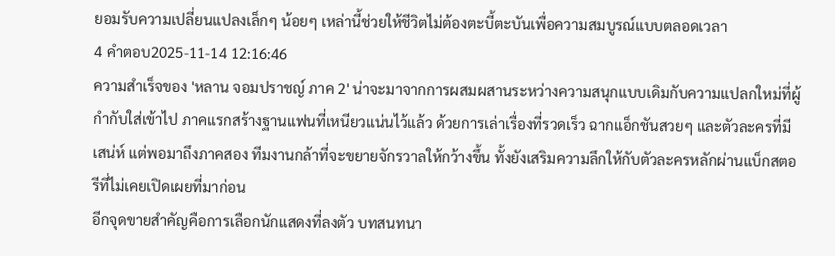ยอมรับความเปลี่ยนแปลงเล็กๆ น้อยๆ เหล่านี้ช่วยให้ชีวิตไม่ต้องตะบี้ตะบันเพื่อความสมบูรณ์แบบตลอดเวลา
4 คำตอบ2025-11-14 12:16:46
ความสำเร็จของ 'หลาน จอมปราชญ์ ภาค 2' น่าจะมาจากการผสมผสานระหว่างความสนุกแบบเดิมกับความแปลกใหม่ที่ผู้กำกับใส่เข้าไป ภาคแรกสร้างฐานแฟนที่เหนียวแน่นไว้แล้ว ด้วยการเล่าเรื่องที่รวดเร็ว ฉากแอ็กชันสวยๆ และตัวละครที่มีเสน่ห์ แต่พอมาถึงภาคสอง ทีมงานกล้าที่จะขยายจักรวาลให้กว้างขึ้น ทั้งยังเสริมความลึกให้กับตัวละครหลักผ่านแบ็กสตอรีที่ไม่เคยเปิดเผยที่มาก่อน
อีกจุดขายสำคัญคือการเลือกนักแสดงที่ลงตัว บทสนทนา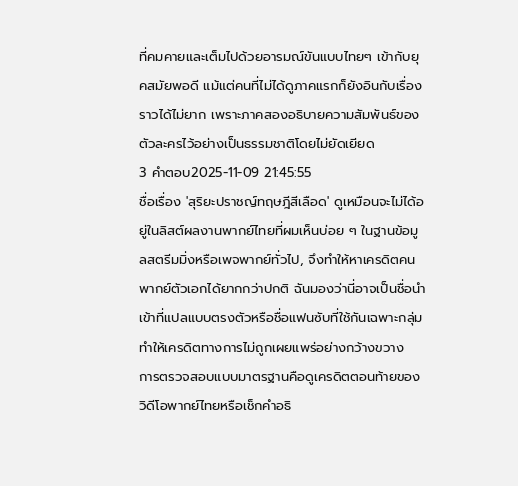ที่คมคายและเต็มไปด้วยอารมณ์ขันแบบไทยๆ เข้ากับยุคสมัยพอดี แม้แต่คนที่ไม่ได้ดูภาคแรกก็ยังอินกับเรื่องราวได้ไม่ยาก เพราะภาคสองอธิบายความสัมพันธ์ของตัวละครไว้อย่างเป็นธรรมชาติโดยไม่ยัดเยียด
3 คำตอบ2025-11-09 21:45:55
ชื่อเรื่อง 'สุริยะปราชญ์ทฤษฎีสีเลือด' ดูเหมือนจะไม่ได้อยู่ในลิสต์ผลงานพากย์ไทยที่ผมเห็นบ่อย ๆ ในฐานข้อมูลสตรีมมิ่งหรือเพจพากย์ทั่วไป, จึงทำให้หาเครดิตคนพากย์ตัวเอกได้ยากกว่าปกติ ฉันมองว่านี่อาจเป็นชื่อนำเข้าที่แปลแบบตรงตัวหรือชื่อแฟนซับที่ใช้กันเฉพาะกลุ่ม ทำให้เครดิตทางการไม่ถูกเผยแพร่อย่างกว้างขวาง
การตรวจสอบแบบมาตรฐานคือดูเครดิตตอนท้ายของวิดีโอพากย์ไทยหรือเช็กคำอธิ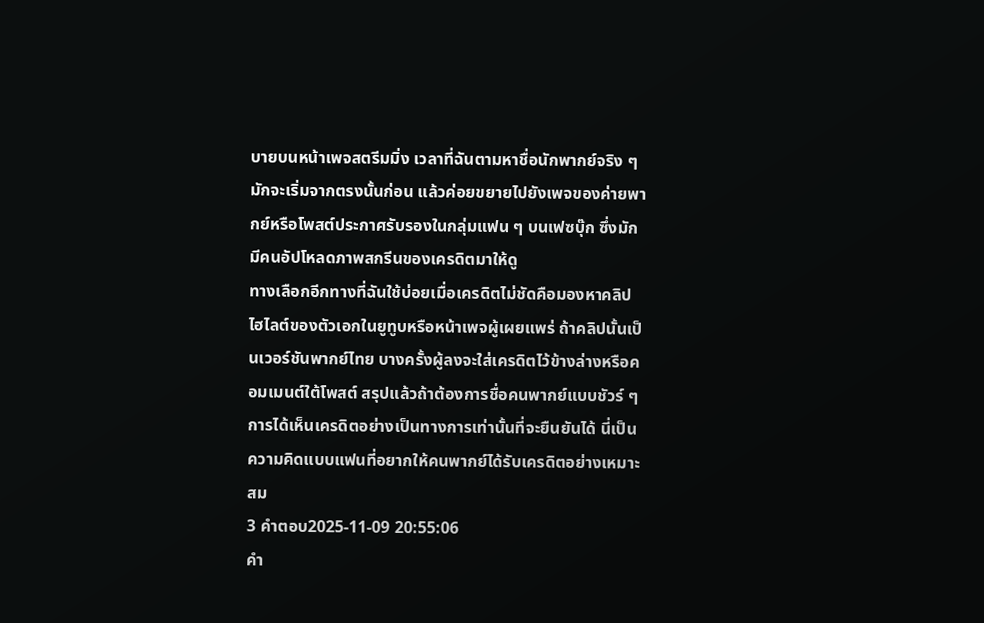บายบนหน้าเพจสตรีมมิ่ง เวลาที่ฉันตามหาชื่อนักพากย์จริง ๆ มักจะเริ่มจากตรงนั้นก่อน แล้วค่อยขยายไปยังเพจของค่ายพากย์หรือโพสต์ประกาศรับรองในกลุ่มแฟน ๆ บนเฟซบุ๊ก ซึ่งมักมีคนอัปโหลดภาพสกรีนของเครดิตมาให้ดู
ทางเลือกอีกทางที่ฉันใช้บ่อยเมื่อเครดิตไม่ชัดคือมองหาคลิปไฮไลต์ของตัวเอกในยูทูบหรือหน้าเพจผู้เผยแพร่ ถ้าคลิปนั้นเป็นเวอร์ชันพากย์ไทย บางครั้งผู้ลงจะใส่เครดิตไว้ข้างล่างหรือคอมเมนต์ใต้โพสต์ สรุปแล้วถ้าต้องการชื่อคนพากย์แบบชัวร์ ๆ การได้เห็นเครดิตอย่างเป็นทางการเท่านั้นที่จะยืนยันได้ นี่เป็นความคิดแบบแฟนที่อยากให้คนพากย์ได้รับเครดิตอย่างเหมาะสม
3 คำตอบ2025-11-09 20:55:06
คำ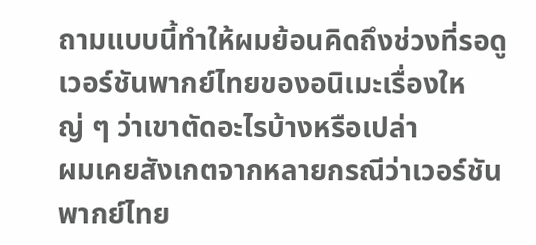ถามแบบนี้ทำให้ผมย้อนคิดถึงช่วงที่รอดูเวอร์ชันพากย์ไทยของอนิเมะเรื่องใหญ่ ๆ ว่าเขาตัดอะไรบ้างหรือเปล่า
ผมเคยสังเกตจากหลายกรณีว่าเวอร์ชันพากย์ไทย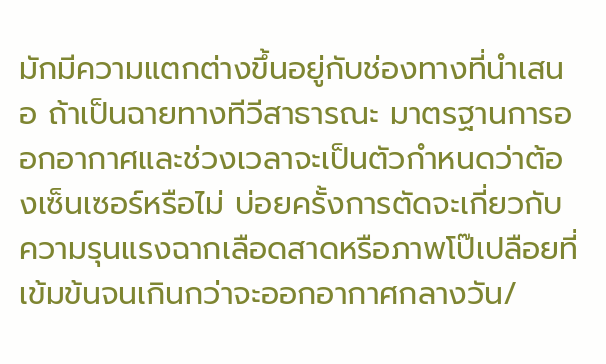มักมีความแตกต่างขึ้นอยู่กับช่องทางที่นำเสนอ ถ้าเป็นฉายทางทีวีสาธารณะ มาตรฐานการออกอากาศและช่วงเวลาจะเป็นตัวกำหนดว่าต้องเซ็นเซอร์หรือไม่ บ่อยครั้งการตัดจะเกี่ยวกับความรุนแรงฉากเลือดสาดหรือภาพโป๊เปลือยที่เข้มข้นจนเกินกว่าจะออกอากาศกลางวัน/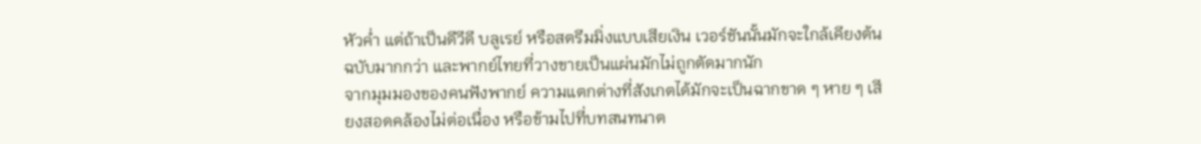หัวค่ำ แต่ถ้าเป็นดีวีดี บลูเรย์ หรือสตรีมมิ่งแบบเสียเงิน เวอร์ชันนั้นมักจะใกล้เคียงต้นฉบับมากกว่า และพากย์ไทยที่วางขายเป็นแผ่นมักไม่ถูกตัดมากนัก
จากมุมมองของคนฟังพากย์ ความแตกต่างที่สังเกตได้มักจะเป็นฉากขาด ๆ หาย ๆ เสียงสอดคล้องไม่ต่อเนื่อง หรือข้ามไปที่บทสนทนาต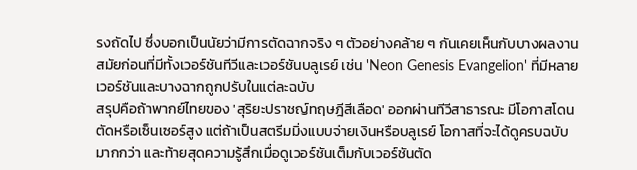รงถัดไป ซึ่งบอกเป็นนัยว่ามีการตัดฉากจริง ๆ ตัวอย่างคล้าย ๆ กันเคยเห็นกับบางผลงานสมัยก่อนที่มีทั้งเวอร์ชันทีวีและเวอร์ชันบลูเรย์ เช่น 'Neon Genesis Evangelion' ที่มีหลายเวอร์ชันและบางฉากถูกปรับในแต่ละฉบับ
สรุปคือถ้าพากย์ไทยของ 'สุริยะปราชญ์ทฤษฎีสีเลือด' ออกผ่านทีวีสาธารณะ มีโอกาสโดนตัดหรือเซ็นเซอร์สูง แต่ถ้าเป็นสตรีมมิ่งแบบจ่ายเงินหรือบลูเรย์ โอกาสที่จะได้ดูครบฉบับมากกว่า และท้ายสุดความรู้สึกเมื่อดูเวอร์ชันเต็มกับเวอร์ชันตัด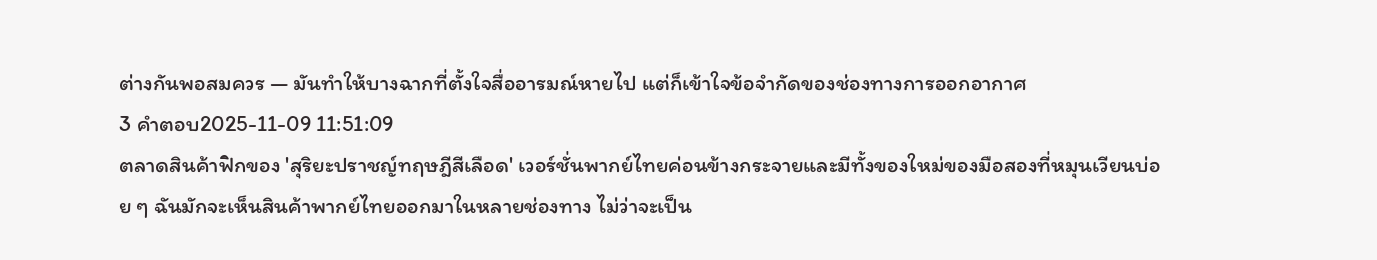ต่างกันพอสมควร — มันทำให้บางฉากที่ตั้งใจสื่ออารมณ์หายไป แต่ก็เข้าใจข้อจำกัดของช่องทางการออกอากาศ
3 คำตอบ2025-11-09 11:51:09
ตลาดสินค้าฟิกของ 'สุริยะปราชญ์ทฤษฎีสีเลือด' เวอร์ชั่นพากย์ไทยค่อนข้างกระจายและมีทั้งของใหม่ของมือสองที่หมุนเวียนบ่อย ๆ ฉันมักจะเห็นสินค้าพากย์ไทยออกมาในหลายช่องทาง ไม่ว่าจะเป็น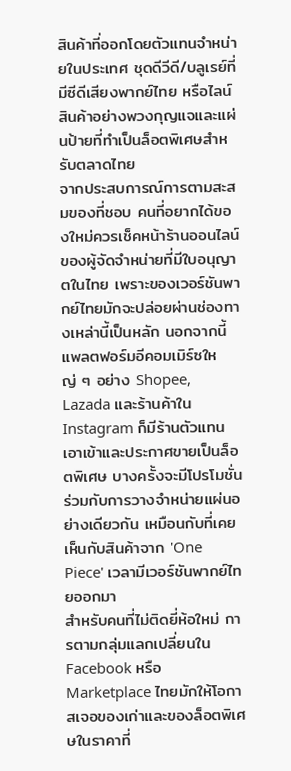สินค้าที่ออกโดยตัวแทนจำหน่ายในประเทศ ชุดดีวีดี/บลูเรย์ที่มีซีดีเสียงพากย์ไทย หรือไลน์สินค้าอย่างพวงกุญแจและแผ่นป้ายที่ทำเป็นล็อตพิเศษสำหรับตลาดไทย
จากประสบการณ์การตามสะสมของที่ชอบ คนที่อยากได้ของใหม่ควรเช็คหน้าร้านออนไลน์ของผู้จัดจำหน่ายที่มีใบอนุญาตในไทย เพราะของเวอร์ชันพากย์ไทยมักจะปล่อยผ่านช่องทางเหล่านี้เป็นหลัก นอกจากนี้ แพลตฟอร์มอีคอมเมิร์ซใหญ่ ๆ อย่าง Shopee, Lazada และร้านค้าใน Instagram ก็มีร้านตัวแทนเอาเข้าและประกาศขายเป็นล็อตพิเศษ บางครั้งจะมีโปรโมชั่นร่วมกับการวางจำหน่ายแผ่นอย่างเดียวกัน เหมือนกับที่เคยเห็นกับสินค้าจาก 'One Piece' เวลามีเวอร์ชันพากย์ไทยออกมา
สำหรับคนที่ไม่ติดยี่ห้อใหม่ การตามกลุ่มแลกเปลี่ยนใน Facebook หรือ Marketplace ไทยมักให้โอกาสเจอของเก่าและของล็อตพิเศษในราคาที่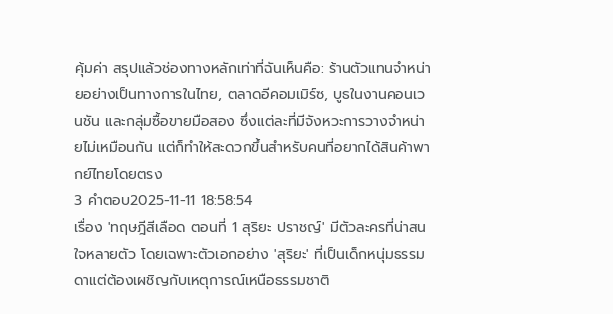คุ้มค่า สรุปแล้วช่องทางหลักเท่าที่ฉันเห็นคือ: ร้านตัวแทนจำหน่ายอย่างเป็นทางการในไทย, ตลาดอีคอมเมิร์ซ, บูธในงานคอนเวนชัน และกลุ่มซื้อขายมือสอง ซึ่งแต่ละที่มีจังหวะการวางจำหน่ายไม่เหมือนกัน แต่ก็ทำให้สะดวกขึ้นสำหรับคนที่อยากได้สินค้าพากย์ไทยโดยตรง
3 คำตอบ2025-11-11 18:58:54
เรื่อง 'ทฤษฎีสีเลือด ตอนที่ 1 สุริยะ ปราชญ์' มีตัวละครที่น่าสนใจหลายตัว โดยเฉพาะตัวเอกอย่าง 'สุริยะ' ที่เป็นเด็กหนุ่มธรรมดาแต่ต้องเผชิญกับเหตุการณ์เหนือธรรมชาติ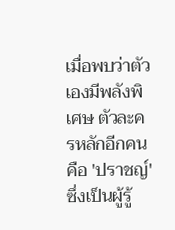เมื่อพบว่าตัวเองมีพลังพิเศษ ตัวละครหลักอีกคนคือ 'ปราชญ์' ซึ่งเป็นผู้รู้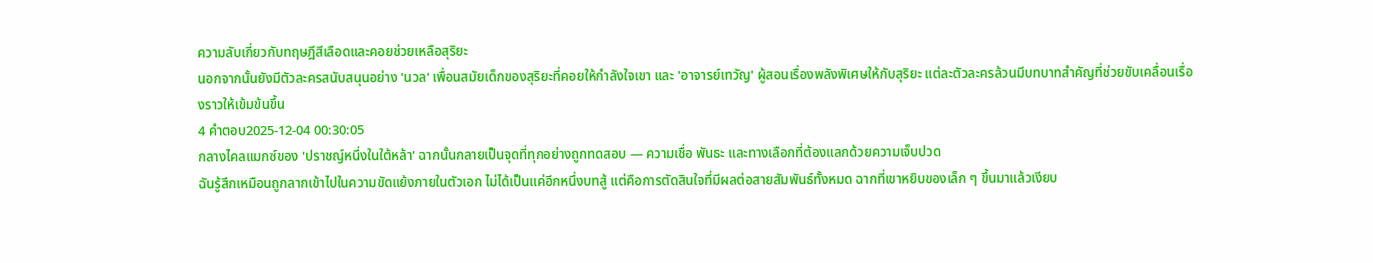ความลับเกี่ยวกับทฤษฎีสีเลือดและคอยช่วยเหลือสุริยะ
นอกจากนั้นยังมีตัวละครสนับสนุนอย่าง 'นวล' เพื่อนสมัยเด็กของสุริยะที่คอยให้กำลังใจเขา และ 'อาจารย์เทวัญ' ผู้สอนเรื่องพลังพิเศษให้กับสุริยะ แต่ละตัวละครล้วนมีบทบาทสำคัญที่ช่วยขับเคลื่อนเรื่องราวให้เข้มข้นขึ้น
4 คำตอบ2025-12-04 00:30:05
กลางไคลแมกซ์ของ 'ปราชญ์หนึ่งในใต้หล้า' ฉากนั้นกลายเป็นจุดที่ทุกอย่างถูกทดสอบ — ความเชื่อ พันธะ และทางเลือกที่ต้องแลกด้วยความเจ็บปวด
ฉันรู้สึกเหมือนถูกลากเข้าไปในความขัดแย้งภายในตัวเอก ไม่ได้เป็นแค่อีกหนึ่งบทสู้ แต่คือการตัดสินใจที่มีผลต่อสายสัมพันธ์ทั้งหมด ฉากที่เขาหยิบของเล็ก ๆ ขึ้นมาแล้วเงียบ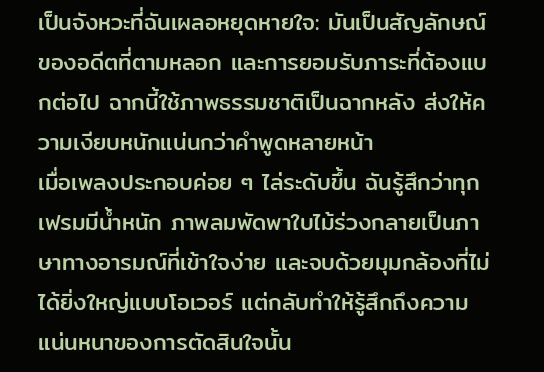เป็นจังหวะที่ฉันเผลอหยุดหายใจ: มันเป็นสัญลักษณ์ของอดีตที่ตามหลอก และการยอมรับภาระที่ต้องแบกต่อไป ฉากนี้ใช้ภาพธรรมชาติเป็นฉากหลัง ส่งให้ความเงียบหนักแน่นกว่าคำพูดหลายหน้า
เมื่อเพลงประกอบค่อย ๆ ไล่ระดับขึ้น ฉันรู้สึกว่าทุกเฟรมมีน้ำหนัก ภาพลมพัดพาใบไม้ร่วงกลายเป็นภาษาทางอารมณ์ที่เข้าใจง่าย และจบด้วยมุมกล้องที่ไม่ได้ยิ่งใหญ่แบบโอเวอร์ แต่กลับทำให้รู้สึกถึงความแน่นหนาของการตัดสินใจนั้น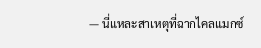— นี่แหละสาเหตุที่ฉากไคลแมกซ์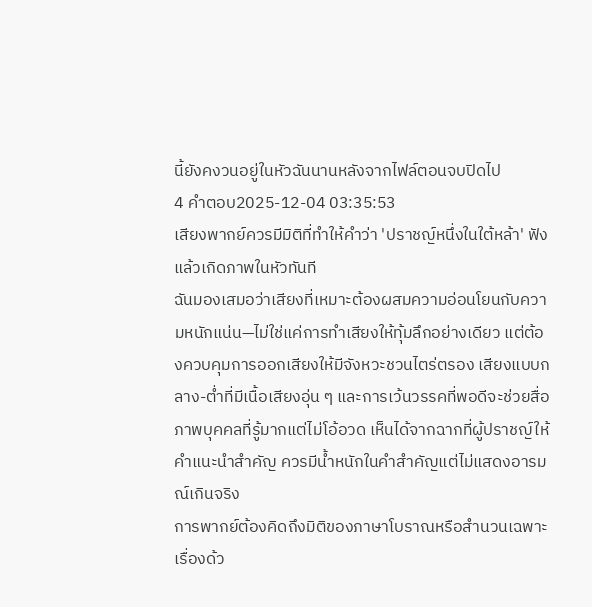นี้ยังคงวนอยู่ในหัวฉันนานหลังจากไฟล์ตอนจบปิดไป
4 คำตอบ2025-12-04 03:35:53
เสียงพากย์ควรมีมิติที่ทำให้คำว่า 'ปราชญ์หนึ่งในใต้หล้า' ฟังแล้วเกิดภาพในหัวทันที
ฉันมองเสมอว่าเสียงที่เหมาะต้องผสมความอ่อนโยนกับความหนักแน่น—ไม่ใช่แค่การทำเสียงให้ทุ้มลึกอย่างเดียว แต่ต้องควบคุมการออกเสียงให้มีจังหวะชวนไตร่ตรอง เสียงแบบกลาง-ต่ำที่มีเนื้อเสียงอุ่น ๆ และการเว้นวรรคที่พอดีจะช่วยสื่อภาพบุคคลที่รู้มากแต่ไม่โอ้อวด เห็นได้จากฉากที่ผู้ปราชญ์ให้คำแนะนำสำคัญ ควรมีน้ำหนักในคำสำคัญแต่ไม่แสดงอารมณ์เกินจริง
การพากย์ต้องคิดถึงมิติของภาษาโบราณหรือสำนวนเฉพาะเรื่องด้ว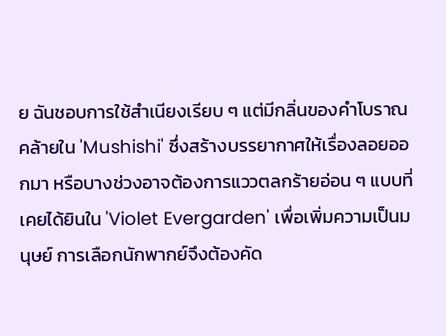ย ฉันชอบการใช้สำเนียงเรียบ ๆ แต่มีกลิ่นของคำโบราณคล้ายใน 'Mushishi' ซึ่งสร้างบรรยากาศให้เรื่องลอยออกมา หรือบางช่วงอาจต้องการแววตลกร้ายอ่อน ๆ แบบที่เคยได้ยินใน 'Violet Evergarden' เพื่อเพิ่มความเป็นมนุษย์ การเลือกนักพากย์จึงต้องคัด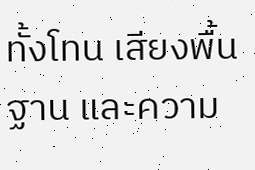ทั้งโทน เสียงพื้นฐาน และความ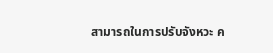สามารถในการปรับจังหวะ ค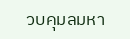วบคุมลมหา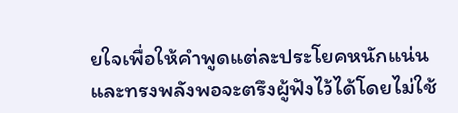ยใจเพื่อให้คำพูดแต่ละประโยคหนักแน่นและทรงพลังพอจะตรึงผู้ฟังไว้ได้โดยไม่ใช้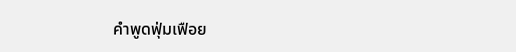คำพูดฟุ่มเฟือย